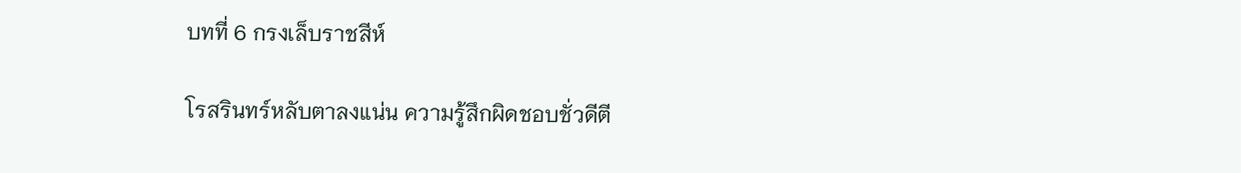บทที่ 6 กรงเล็บราชสีห์

โรสรินทร์หลับตาลงแน่น ความรู้สึกผิดชอบชั่วดีตี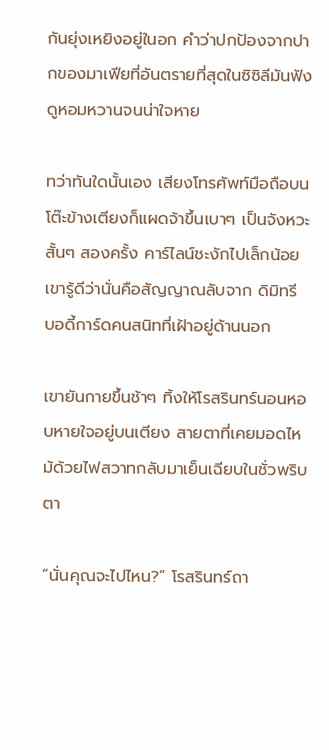กันยุ่งเหยิงอยู่ในอก คำว่าปกป้องจากปากของมาเฟียที่อันตรายที่สุดในซิซิลีมันฟังดูหอมหวานจนน่าใจหาย

ทว่าทันใดนั้นเอง เสียงโทรศัพท์มือถือบนโต๊ะข้างเตียงก็แผดจ้าขึ้นเบาๆ เป็นจังหวะสั้นๆ สองครั้ง คาร์ไลน์ชะงักไปเล็กน้อย เขารู้ดีว่านั่นคือสัญญาณลับจาก ดิมิทรี บอดี้การ์ดคนสนิทที่เฝ้าอยู่ด้านนอก

เขายันกายขึ้นช้าๆ ทิ้งให้โรสรินทร์นอนหอบหายใจอยู่บนเตียง สายตาที่เคยมอดไหม้ด้วยไฟสวาทกลับมาเย็นเฉียบในชั่วพริบตา

“นั่นคุณจะไปไหน?” โรสรินทร์ถา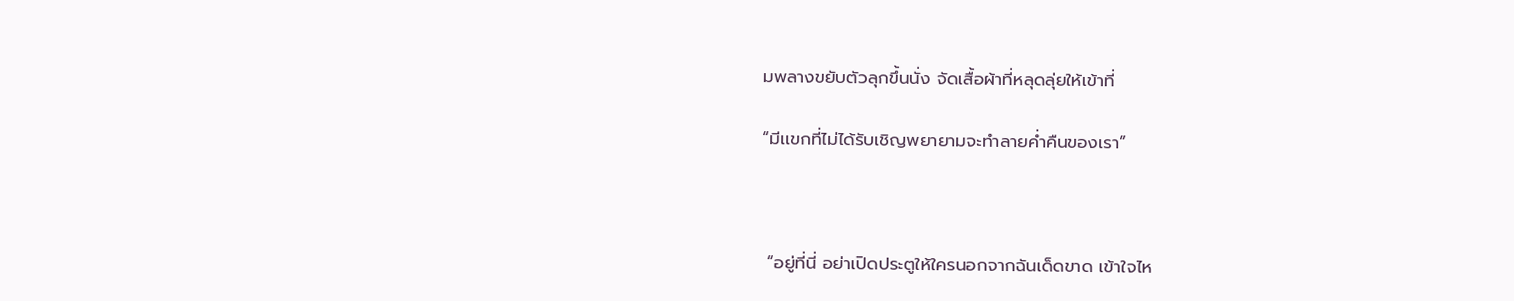มพลางขยับตัวลุกขึ้นนั่ง จัดเสื้อผ้าที่หลุดลุ่ยให้เข้าที่

“มีเเขกที่ไม่ได้รับเชิญพยายามจะทำลายค่ำคืนของเรา”



 “อยู่ที่นี่ อย่าเปิดประตูให้ใครนอกจากฉันเด็ดขาด เข้าใจไห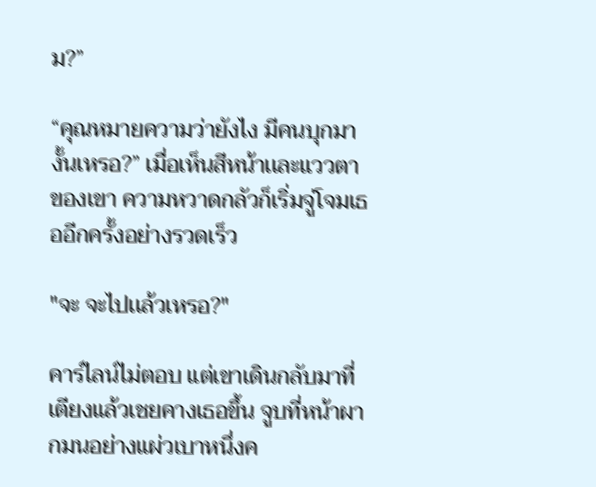ม?”

“คุณหมายความว่ายังไง มีคนบุกมางั้นเหรอ?” เมื่อเห็นสีหน้าเเละเเววตาของเขา ความหวาดกลัวก็เริ่มจู่โจมเธออีกครั้งอย่างรวดเร็ว

"จะ จะไปเเล้วเหรอ?"

คาร์ไลน์ไม่ตอบ แต่เขาเดินกลับมาที่เตียงแล้วเชยคางเธอขึ้น จูบที่หน้าผากมนอย่างแผ่วเบาหนึ่งค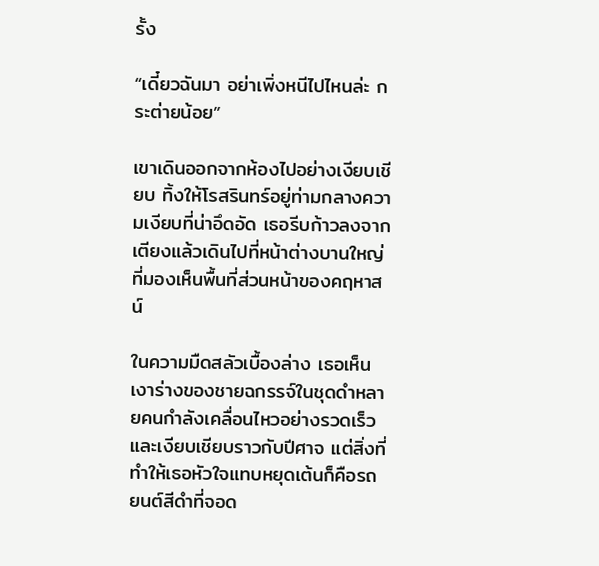รั้ง

“เดี๋ยวฉันมา อย่าเพิ่งหนีไปไหนล่ะ กระต่ายน้อย”

เขาเดินออกจากห้องไปอย่างเงียบเชียบ ทิ้งให้โรสรินทร์อยู่ท่ามกลางความเงียบที่น่าอึดอัด เธอรีบก้าวลงจากเตียงแล้วเดินไปที่หน้าต่างบานใหญ่ที่มองเห็นพื้นที่ส่วนหน้าของคฤหาสน์

ในความมืดสลัวเบื้องล่าง เธอเห็นเงาร่างของชายฉกรรจ์ในชุดดำหลายคนกำลังเคลื่อนไหวอย่างรวดเร็วและเงียบเชียบราวกับปีศาจ แต่สิ่งที่ทำให้เธอหัวใจแทบหยุดเต้นก็คือรถยนต์สีดำที่จอด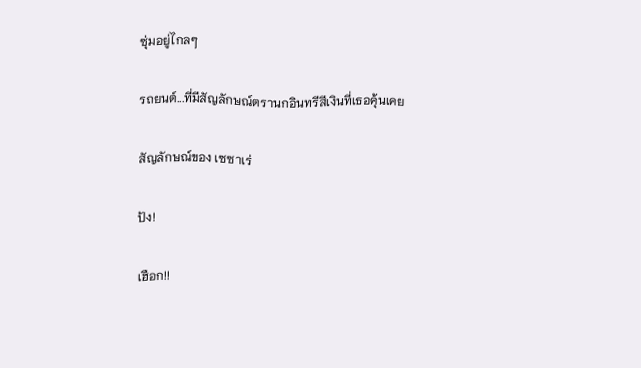ซุ่มอยู่ไกลๆ

รถยนต์...ที่มีสัญลักษณ์ตรานกอินทรีสีเงินที่เธอคุ้นเคย

สัญลักษณ์ของ เซซาเร่

ปัง!

เฮือก!!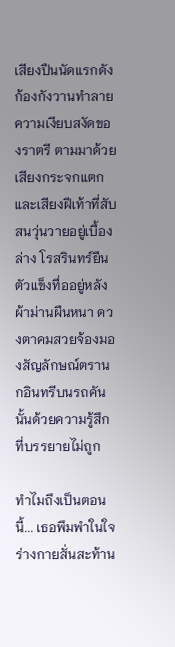เสียงปืนนัดแรกดังก้องกังวานทำลายความเงียบสงัดของราตรี ตามมาด้วยเสียงกระจกแตกและเสียงฝีเท้าที่สับสนวุ่นวายอยู่เบื้องล่าง โรสรินทร์ยืนตัวแข็งทื่ออยู่หลังผ้าม่านผืนหนา ดวงตาคมสวยจ้องมองสัญลักษณ์ตรานกอินทรีบนรถคันนั้นด้วยความรู้สึกที่บรรยายไม่ถูก

ทำไมถึงเป็นตอนนี้... เธอพึมพำในใจ ร่างกายสั่นสะท้าน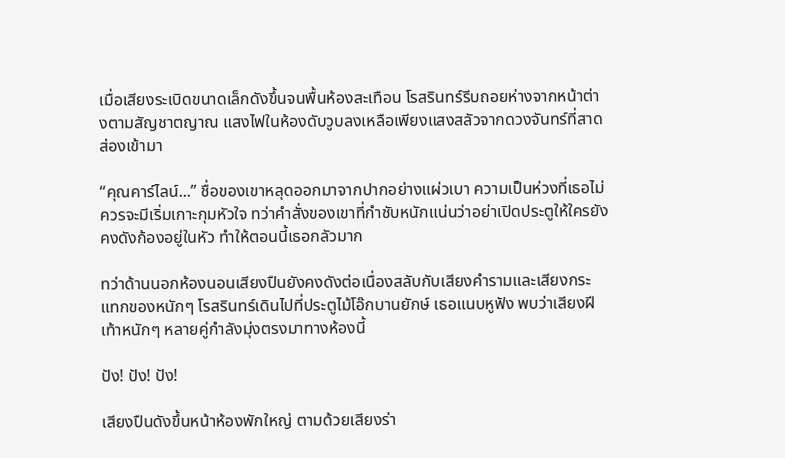เมื่อเสียงระเบิดขนาดเล็กดังขึ้นจนพื้นห้องสะเทือน โรสรินทร์รีบถอยห่างจากหน้าต่างตามสัญชาตญาณ แสงไฟในห้องดับวูบลงเหลือเพียงแสงสลัวจากดวงจันทร์ที่สาดส่องเข้ามา

“คุณคาร์ไลน์...” ชื่อของเขาหลุดออกมาจากปากอย่างแผ่วเบา ความเป็นห่วงที่เธอไม่ควรจะมีเริ่มเกาะกุมหัวใจ ทว่าคำสั่งของเขาที่กำชับหนักแน่นว่าอย่าเปิดประตูให้ใครยังคงดังก้องอยู่ในหัว ทำให้ตอนนี้เธอกลัวมาก

ทว่าด้านนอกห้องนอนเสียงปืนยังคงดังต่อเนื่องสลับกับเสียงคำรามและเสียงกระแทกของหนักๆ โรสรินทร์เดินไปที่ประตูไม้โอ๊กบานยักษ์ เธอแนบหูฟัง พบว่าเสียงฝีเท้าหนักๆ หลายคู่กำลังมุ่งตรงมาทางห้องนี้

ปัง! ปัง! ปัง!

เสียงปืนดังขึ้นหน้าห้องพักใหญ่ ตามด้วยเสียงร่า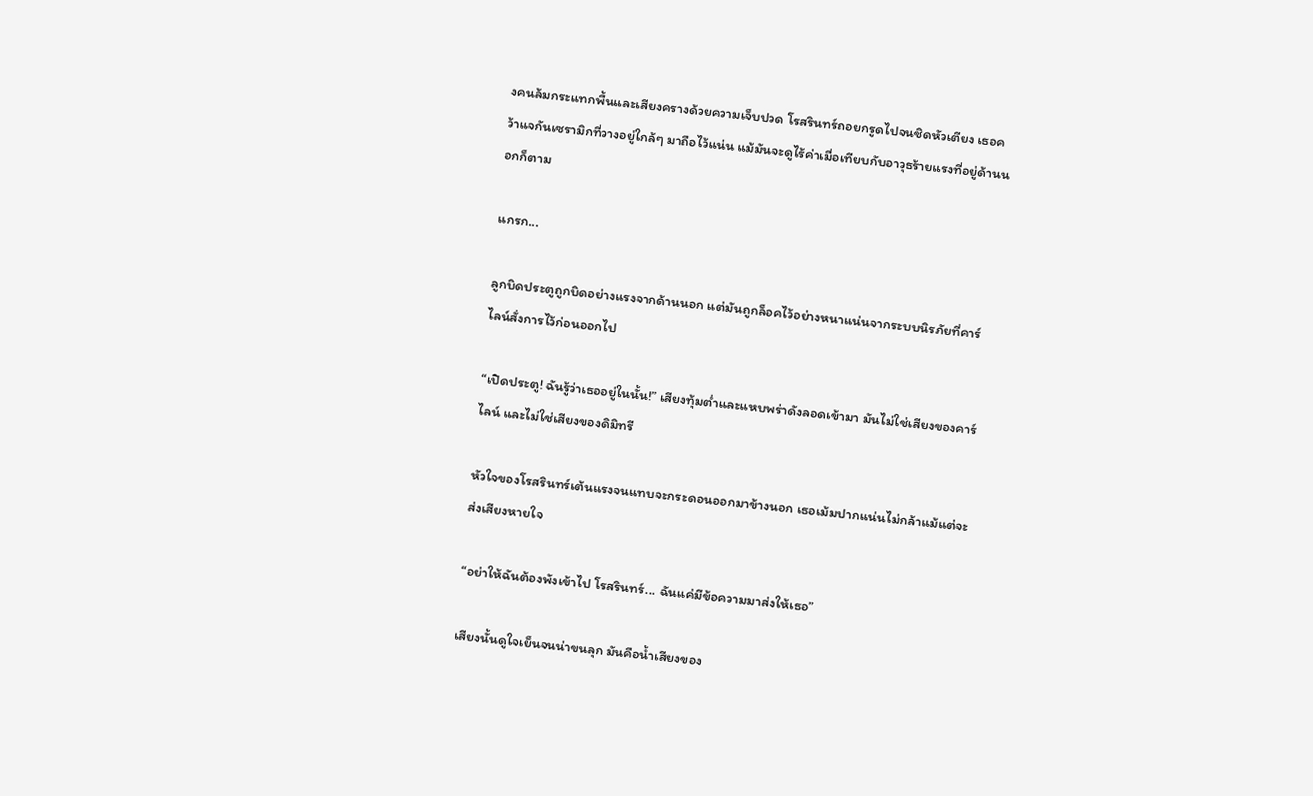งคนล้มกระแทกพื้นและเสียงครางด้วยความเจ็บปวด โรสรินทร์ถอยกรูดไปจนชิดหัวเตียง เธอคว้าแจกันเซรามิกที่วางอยู่ใกล้ๆ มาถือไว้แน่น แม้มันจะดูไร้ค่าเมื่อเทียบกับอาวุธร้ายแรงที่อยู่ด้านนอกก็ตาม

แกรก...

ลูกบิดประตูถูกบิดอย่างแรงจากด้านนอก แต่มันถูกล็อคไว้อย่างหนาแน่นจากระบบนิรภัยที่คาร์ไลน์สั่งการไว้ก่อนออกไป

“เปิดประตู! ฉันรู้ว่าเธออยู่ในนั้น!” เสียงทุ้มต่ำและแหบพร่าดังลอดเข้ามา มันไม่ใช่เสียงของคาร์ไลน์ และไม่ใช่เสียงของดิมิทรี

หัวใจของโรสรินทร์เต้นแรงจนแทบจะกระดอนออกมาข้างนอก เธอเม้มปากแน่นไม่กล้าแม้แต่จะส่งเสียงหายใจ

“อย่าให้ฉันต้องพังเข้าไป โรสรินทร์... ฉันแค่มีข้อความมาส่งให้เธอ”

เสียงนั้นดูใจเย็นจนน่าขนลุก มันคือน้ำเสียงของ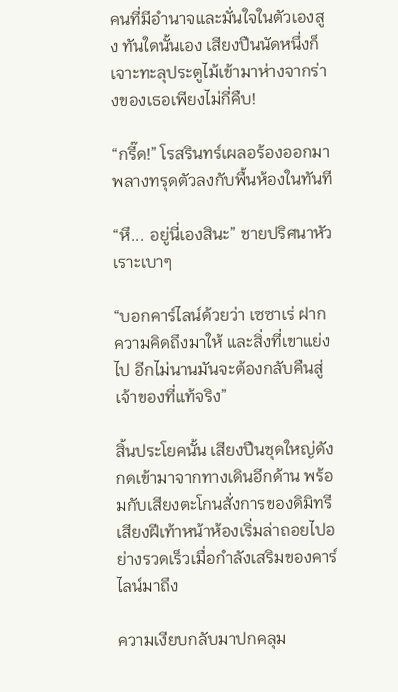คนที่มีอำนาจและมั่นใจในตัวเองสูง ทันใดนั้นเอง เสียงปืนนัดหนึ่งก็เจาะทะลุประตูไม้เข้ามาห่างจากร่างของเธอเพียงไม่กี่คืบ!

“กรี๊ด!” โรสรินทร์เผลอร้องออกมาพลางทรุดตัวลงกับพื้นห้องในทันที

“หึ... อยู่นี่เองสินะ” ชายปริศนาหัวเราะเบาๆ

“บอกคาร์ไลน์ด้วยว่า เซซาเร่ ฝากความคิดถึงมาให้ และสิ่งที่เขาแย่งไป อีกไม่นานมันจะต้องกลับคืนสู่เจ้าของที่แท้จริง”

สิ้นประโยคนั้น เสียงปืนชุดใหญ่ดังกดเข้ามาจากทางเดินอีกด้าน พร้อมกับเสียงตะโกนสั่งการของดิมิทรี เสียงฝีเท้าหน้าห้องเริ่มล่าถอยไปอย่างรวดเร็วเมื่อกำลังเสริมของคาร์ไลน์มาถึง

ความเงียบกลับมาปกคลุม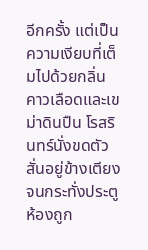อีกครั้ง แต่เป็นความเงียบที่เต็มไปด้วยกลิ่นคาวเลือดและเขม่าดินปืน โรสรินทร์นั่งขดตัวสั่นอยู่ข้างเตียง จนกระทั่งประตูห้องถูก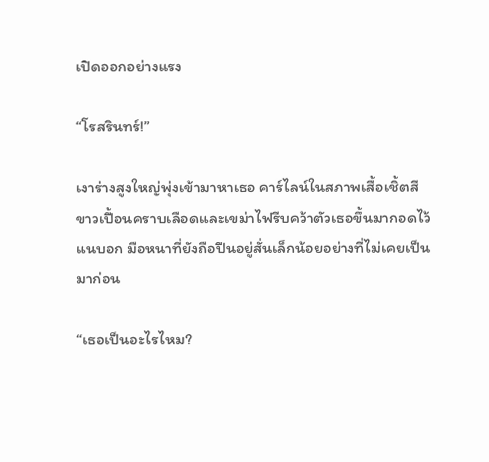เปิดออกอย่างแรง

“โรสรินทร์!”

เงาร่างสูงใหญ่พุ่งเข้ามาหาเธอ คาร์ไลน์ในสภาพเสื้อเชิ้ตสีขาวเปื้อนคราบเลือดและเขม่าไฟรีบคว้าตัวเธอขึ้นมากอดไว้แนบอก มือหนาที่ยังถือปืนอยู่สั่นเล็กน้อยอย่างที่ไม่เคยเป็นมาก่อน

“เธอเป็นอะไรไหม?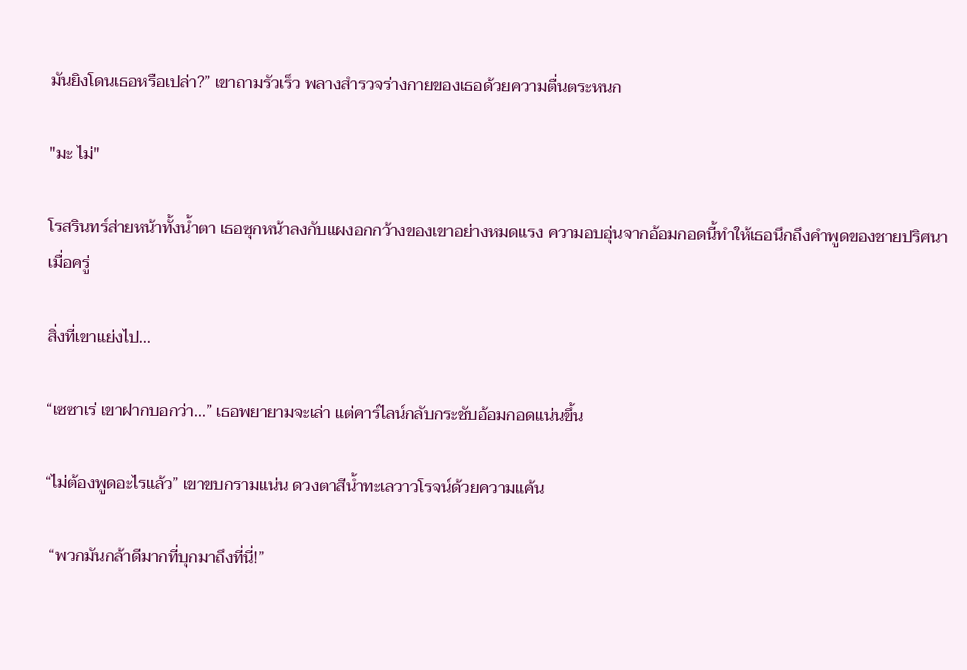มันยิงโดนเธอหรือเปล่า?” เขาถามรัวเร็ว พลางสำรวจร่างกายของเธอด้วยความตื่นตระหนก

"มะ ไม่"

โรสรินทร์ส่ายหน้าทั้งน้ำตา เธอซุกหน้าลงกับแผงอกกว้างของเขาอย่างหมดแรง ความอบอุ่นจากอ้อมกอดนี้ทำให้เธอนึกถึงคำพูดของชายปริศนาเมื่อครู่

สิ่งที่เขาแย่งไป...

“เซซาเร่ เขาฝากบอกว่า...” เธอพยายามจะเล่า แต่คาร์ไลน์กลับกระชับอ้อมกอดแน่นขึ้น

“ไม่ต้องพูดอะไรแล้ว” เขาขบกรามแน่น ดวงตาสีน้ำทะเลวาวโรจน์ด้วยความแค้น

 “พวกมันกล้าดีมากที่บุกมาถึงที่นี่!”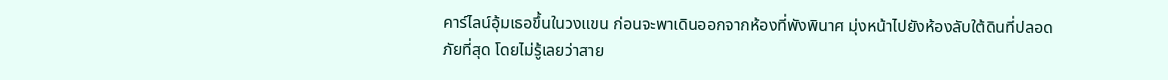คาร์ไลน์อุ้มเธอขึ้นในวงแขน ก่อนจะพาเดินออกจากห้องที่พังพินาศ มุ่งหน้าไปยังห้องลับใต้ดินที่ปลอดภัยที่สุด โดยไม่รู้เลยว่าสาย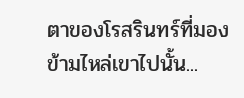ตาของโรสรินทร์ที่มองข้ามไหล่เขาไปนั้น...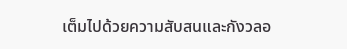เต็มไปด้วยความสับสนและกังวลอ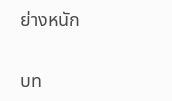ย่างหนัก

บท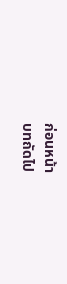ก่อนหน้า
บทถัดไป